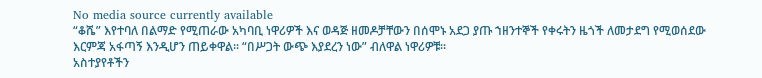No media source currently available
“ቆሼ” እየተባለ በልማድ የሚጠራው አካባቢ ነዋሪዎች እና ወዳጅ ዘመዶቻቸውን በሰሞኑ አደጋ ያጡ ኀዘንተኞች የቀሩትን ዜጎች ለመታደግ የሚወሰደው እርምጃ አፋጣኝ እንዲሆን ጠይቀዋል፡፡ “በሥጋት ውጭ እያደረን ነው” ብለዋል ነዋሪዎቹ፡፡
አስተያየቶችን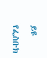ይዩ
የፌስቡክ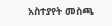አስተያየት መስጫ